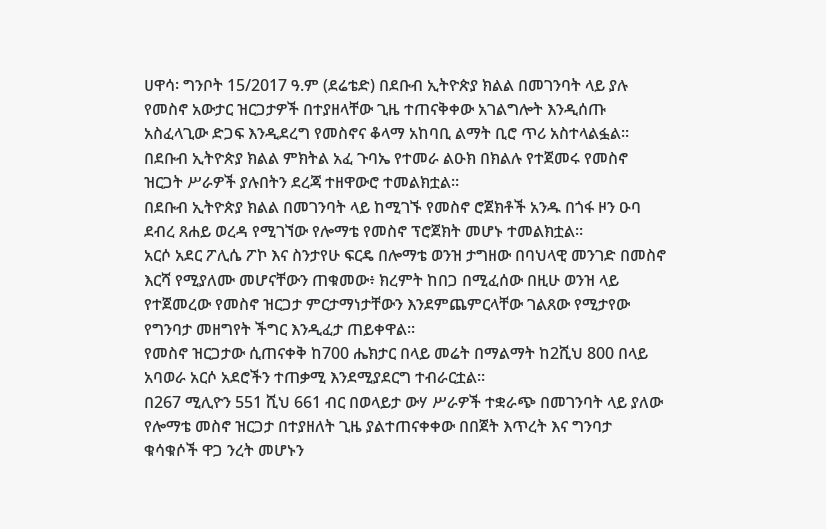ሀዋሳ፡ ግንቦት 15/2017 ዓ.ም (ደሬቴድ) በደቡብ ኢትዮጵያ ክልል በመገንባት ላይ ያሉ የመስኖ አውታር ዝርጋታዎች በተያዘላቸው ጊዜ ተጠናቅቀው አገልግሎት እንዲሰጡ አስፈላጊው ድጋፍ እንዲደረግ የመስኖና ቆላማ አከባቢ ልማት ቢሮ ጥሪ አስተላልፏል፡፡
በደቡብ ኢትዮጵያ ክልል ምክትል አፈ ጉባኤ የተመራ ልዑክ በክልሉ የተጀመሩ የመስኖ ዝርጋት ሥራዎች ያሉበትን ደረጃ ተዘዋውሮ ተመልክቷል።
በደቡብ ኢትዮጵያ ክልል በመገንባት ላይ ከሚገኙ የመስኖ ሮጀክቶች አንዱ በጎፋ ዞን ዑባ ደብረ ጸሐይ ወረዳ የሚገኘው የሎማቴ የመስኖ ፕሮጀክት መሆኑ ተመልክቷል።
አርሶ አደር ፖሊሴ ፖኮ እና ስንታየሁ ፍርዴ በሎማቴ ወንዝ ታግዘው በባህላዊ መንገድ በመስኖ እርሻ የሚያለሙ መሆናቸውን ጠቁመው፥ ክረምት ከበጋ በሚፈሰው በዚሁ ወንዝ ላይ የተጀመረው የመስኖ ዝርጋታ ምርታማነታቸውን እንደምጨምርላቸው ገልጸው የሚታየው የግንባታ መዘግየት ችግር እንዲፈታ ጠይቀዋል።
የመስኖ ዝርጋታው ሲጠናቀቅ ከ700 ሔክታር በላይ መሬት በማልማት ከ2ሺህ 800 በላይ አባወራ አርሶ አደሮችን ተጠቃሚ እንደሚያደርግ ተብራርቷል።
በ267 ሚሊዮን 551 ሺህ 661 ብር በወላይታ ውሃ ሥራዎች ተቋራጭ በመገንባት ላይ ያለው የሎማቴ መስኖ ዝርጋታ በተያዘለት ጊዜ ያልተጠናቀቀው በበጀት እጥረት እና ግንባታ ቁሳቁሶች ዋጋ ንረት መሆኑን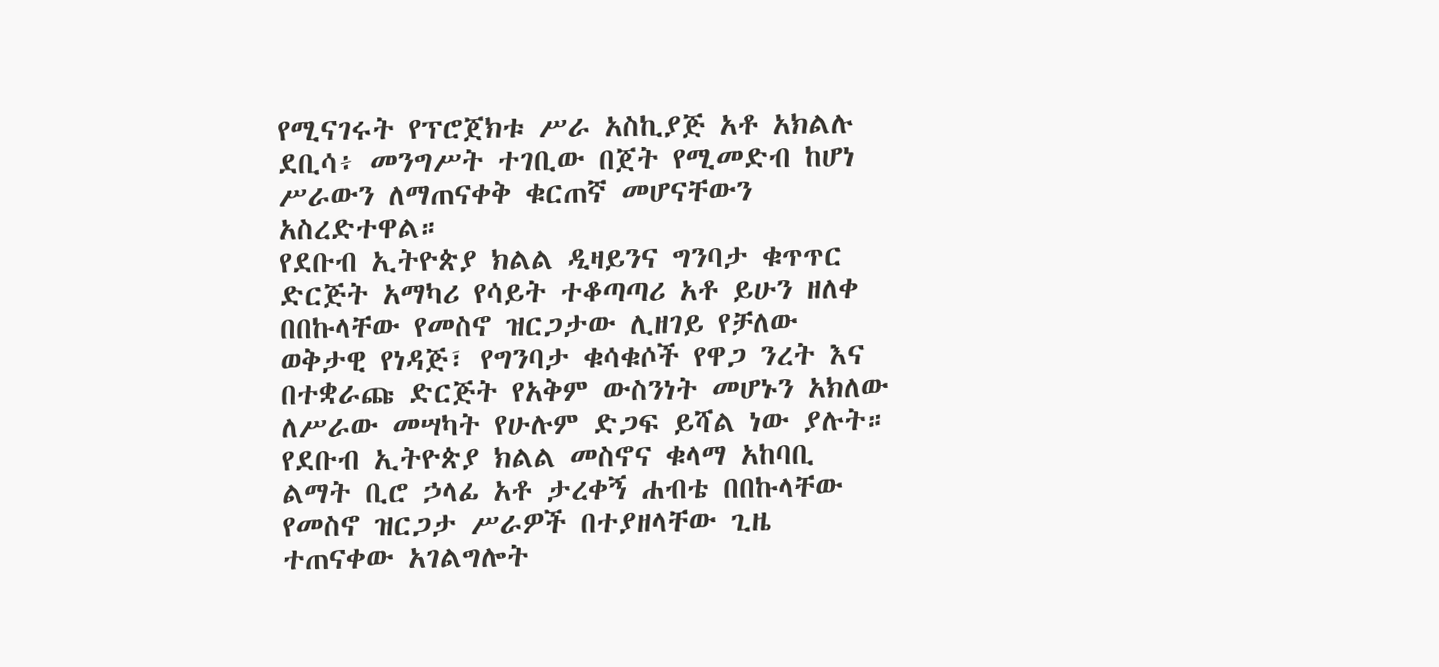የሚናገሩት የፕሮጀክቱ ሥራ አስኪያጅ አቶ አክልሉ ደቢሳ፥ መንግሥት ተገቢው በጀት የሚመድብ ከሆነ ሥራውን ለማጠናቀቅ ቁርጠኛ መሆናቸውን አስረድተዋል።
የደቡብ ኢትዮጵያ ክልል ዲዛይንና ግንባታ ቁጥጥር ድርጅት አማካሪ የሳይት ተቆጣጣሪ አቶ ይሁን ዘለቀ በበኩላቸው የመስኖ ዝርጋታው ሊዘገይ የቻለው ወቅታዊ የነዳጅ፣ የግንባታ ቁሳቁሶች የዋጋ ንረት እና በተቋራጩ ድርጅት የአቅም ውስንነት መሆኑን አክለው ለሥራው መሣካት የሁሉም ድጋፍ ይሻል ነው ያሉት።
የደቡብ ኢትዮጵያ ክልል መስኖና ቁላማ አከባቢ ልማት ቢሮ ኃላፊ አቶ ታረቀኝ ሐብቴ በበኩላቸው የመስኖ ዝርጋታ ሥራዎች በተያዘላቸው ጊዜ ተጠናቀው አገልግሎት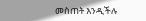መስጠት እንዲችሉ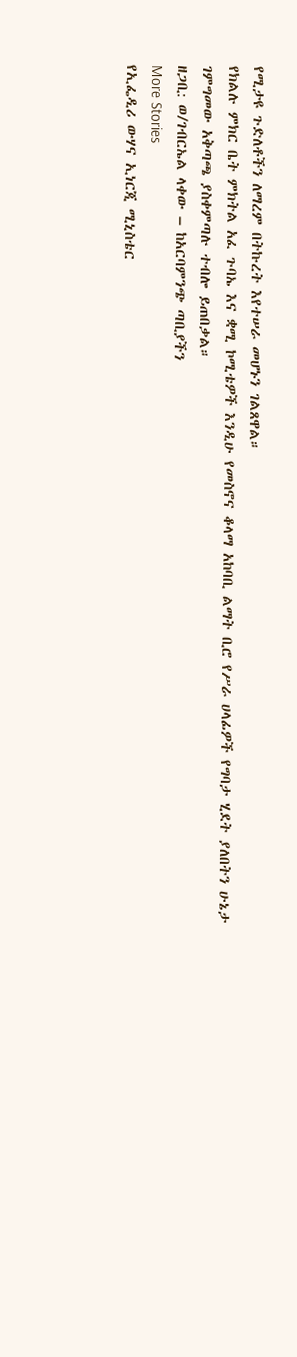የሚታዩ ጉድለቶችን ለማረም በትኩረት እየተሠራ መሆኑን ገልጸዋል።
የክልሉ ምክር ቤት ምክትል አፈ ጉባኤ እና ቋሚ ኮሚቴዎች እንዲሁ የመስኖና ቆላማ አከባቢ ልማት ቢሮ የሥራ ሀላፊዎች የግባታ ሂደት ያለበትን ሁኔታ ገምግመው አቅጣጫ ያስቀምጣሉ ተብሎ ይጠበቃል።
ዘጋቢ: ወ/ገብርኤል ላቀው – ከአርባምንጭ ጣቢያችን
More Stories
የኢፌዲሪ ውሃና ኢነርጂ ሚኒስቴር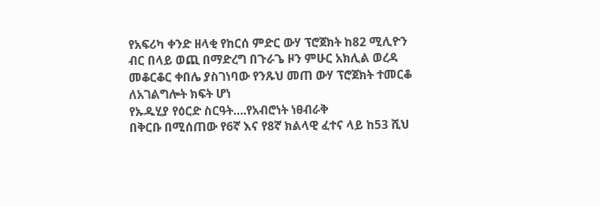የአፍሪካ ቀንድ ዘላቂ የከርሰ ምድር ውሃ ፕሮጀክት ከ82 ሚሊዮን ብር በላይ ወጪ በማድረግ በጉራጌ ዞን ምሁር አክሊል ወረዳ መቆርቆር ቀበሌ ያስገነባው የንጹህ መጠ ውሃ ፕሮጀክት ተመርቆ ለአገልግሎት ክፍት ሆነ
የኡዱሂያ የዕርድ ስርዓት….የአብሮነት ነፀብራቅ
በቅርቡ በሚሰጠው የ6ኛ እና የ8ኛ ክልላዊ ፈተና ላይ ከ53 ሺህ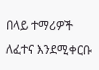በላይ ተማሪዎች ለፈተና እንደሚቀርቡ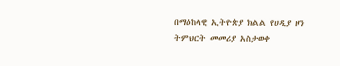በማዕከላዊ ኢትዮጵያ ክልል የሀዲያ ዞን ትምህርት መመሪያ አስታወቀ